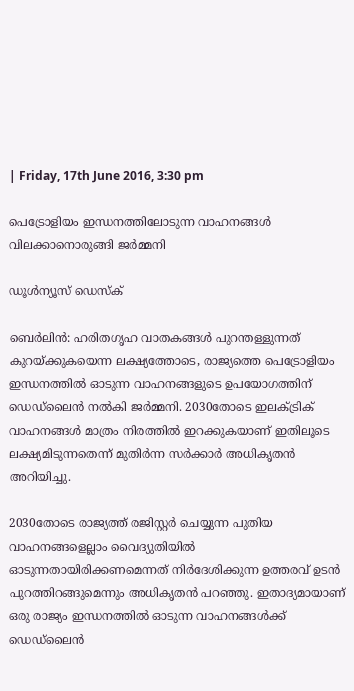| Friday, 17th June 2016, 3:30 pm

പെട്രോളിയം ഇന്ധനത്തിലോടുന്ന വാഹനങ്ങള്‍ വിലക്കാനൊരുങ്ങി ജര്‍മ്മനി

ഡൂള്‍ന്യൂസ് ഡെസ്‌ക്

ബെര്‍ലിന്‍: ഹരിതഗൃഹ വാതകങ്ങള്‍ പുറന്തള്ളുന്നത് കുറയ്ക്കുകയെന്ന ലക്ഷ്യത്തോടെ, രാജ്യത്തെ പെട്രോളിയം ഇന്ധനത്തില്‍ ഓടുന്ന വാഹനങ്ങളുടെ ഉപയോഗത്തിന് ഡെഡ്‌ലൈന്‍ നല്‍കി ജര്‍മ്മനി. 2030തോടെ ഇലക്ട്രിക് വാഹനങ്ങള്‍ മാത്രം നിരത്തില്‍ ഇറക്കുകയാണ് ഇതിലൂടെ ലക്ഷ്യമിടുന്നതെന്ന് മുതിര്‍ന്ന സര്‍ക്കാര്‍ അധികൃതന്‍ അറിയിച്ചു.

2030തോടെ രാജ്യത്ത് രജിസ്റ്റര്‍ ചെയ്യുന്ന പുതിയ വാഹനങ്ങളെല്ലാം വൈദ്യുതിയില്‍ ഓടുന്നതായിരിക്കണമെന്നത് നിര്‍ദേശിക്കുന്ന ഉത്തരവ് ഉടന്‍ പുറത്തിറങ്ങുമെന്നും അധികൃതന്‍ പറഞ്ഞു. ഇതാദ്യമായാണ് ഒരു രാജ്യം ഇന്ധനത്തില്‍ ഓടുന്ന വാഹനങ്ങള്‍ക്ക് ഡെഡ്‌ലൈന്‍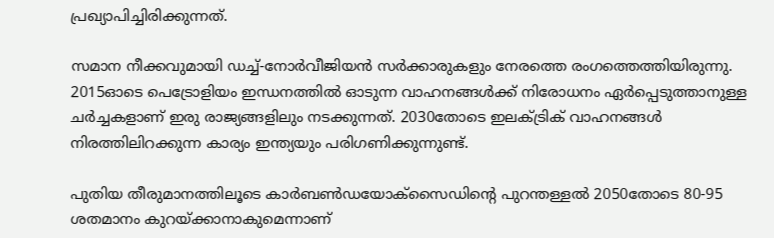പ്രഖ്യാപിച്ചിരിക്കുന്നത്.

സമാന നീക്കവുമായി ഡച്ച്-നോര്‍വീജിയന്‍ സര്‍ക്കാരുകളും നേരത്തെ രംഗത്തെത്തിയിരുന്നു. 2015ഓടെ പെട്രോളിയം ഇന്ധനത്തില്‍ ഓടുന്ന വാഹനങ്ങള്‍ക്ക് നിരോധനം ഏര്‍പ്പെടുത്താനുള്ള ചര്‍ച്ചകളാണ് ഇരു രാജ്യങ്ങളിലും നടക്കുന്നത്. 2030തോടെ ഇലക്ട്രിക് വാഹനങ്ങള്‍ നിരത്തിലിറക്കുന്ന കാര്യം ഇന്ത്യയും പരിഗണിക്കുന്നുണ്ട്.

പുതിയ തീരുമാനത്തിലൂടെ കാര്‍ബണ്‍ഡയോക്‌സൈഡിന്റെ പുറന്തള്ളല്‍ 2050തോടെ 80-95 ശതമാനം കുറയ്ക്കാനാകുമെന്നാണ്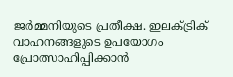ജര്‍മ്മനിയുടെ പ്രതീക്ഷ. ഇലക്ട്രിക് വാഹനങ്ങളുടെ ഉപയോഗം പ്രോത്സാഹിപ്പിക്കാന്‍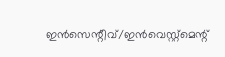ഇന്‍സെന്റീവ്/ഇന്‍വെസ്റ്റ്‌മെന്റ്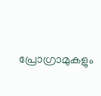പ്രോഗ്രാമുകളും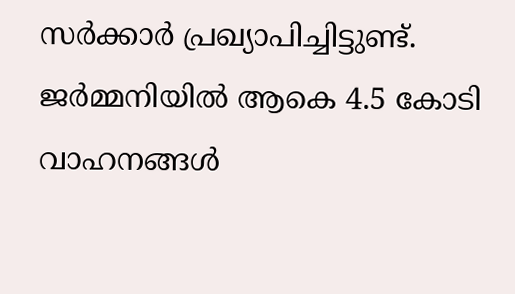സര്‍ക്കാര്‍ പ്രഖ്യാപിച്ചിട്ടുണ്ട്. ജര്‍മ്മനിയില്‍ ആകെ 4.5 കോടി വാഹനങ്ങള്‍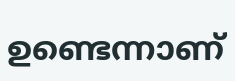ഉണ്ടെന്നാണ്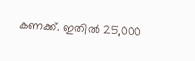കണക്ക്. ഇതില്‍ 25,000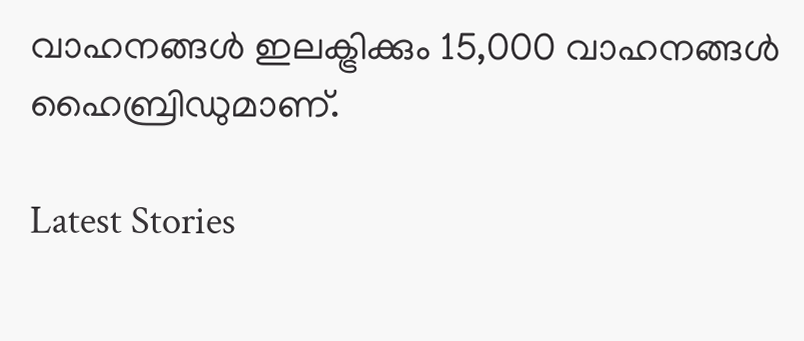വാഹനങ്ങള്‍ ഇലക്ട്രിക്കും 15,000 വാഹനങ്ങള്‍ ഹൈബ്രിഡുമാണ്.

Latest Stories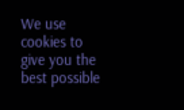We use cookies to give you the best possible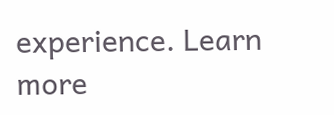experience. Learn more